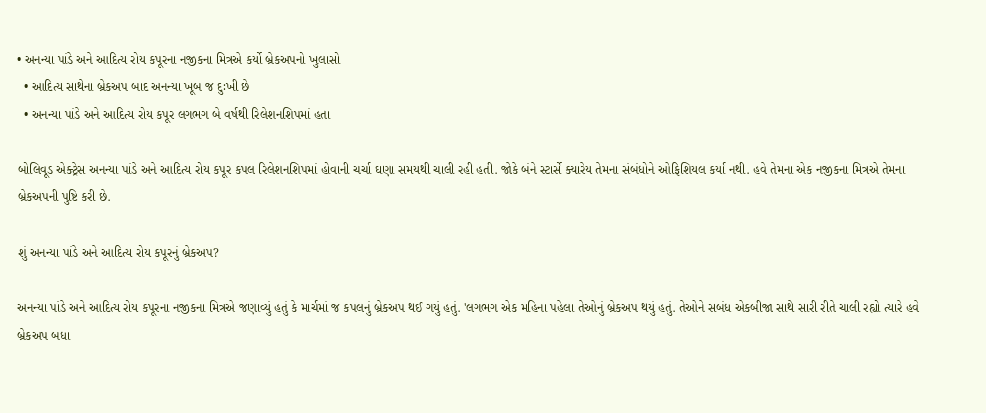• અનન્યા પાંડે અને આદિત્ય રોય કપૂરના નજીકના મિત્રએ કર્યો બ્રેકઅપનો ખુલાસો
  • આદિત્ય સાથેના બ્રેકઅપ બાદ અનન્યા ખૂબ જ દુઃખી છે
  • અનન્યા પાંડે અને આદિત્ય રોય કપૂર લગભગ બે વર્ષથી રિલેશનશિપમાં હતા

બોલિવૂડ એક્ટ્રેસ અનન્યા પાંડે અને આદિત્ય રોય કપૂર કપલ રિલેશનશિપમાં હોવાની ચર્ચા ઘણા સમયથી ચાલી રહી હતી. જોકે બંને સ્ટાર્સે ક્યારેય તેમના સંબંધોને ઓફિશિયલ કર્યા નથી. હવે તેમના એક નજીકના મિત્રએ તેમના બ્રેકઅપની પુષ્ટિ કરી છે.

શું અનન્યા પાંડે અને આદિત્ય રોય કપૂરનું બ્રેકઅપ?

અનન્યા પાંડે અને આદિત્ય રોય કપૂરના નજીકના મિત્રએ જણાવ્યું હતું કે માર્ચમાં જ કપલનું બ્રેકઅપ થઈ ગયું હતું. 'લગભગ એક મહિના પહેલા તેઓનું બ્રેકઅપ થયું હતું. તેઓને સબંધ એકબીજા સાથે સારી રીતે ચાલી રહ્યો ત્યારે હવે બ્રેકઅપ બધા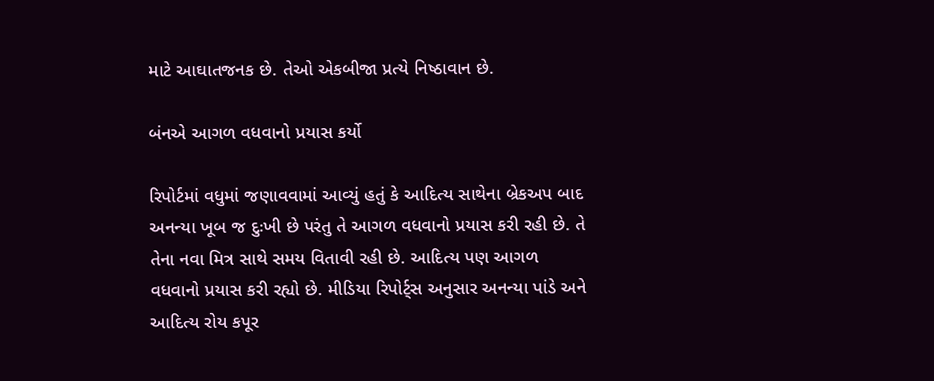માટે આઘાતજનક છે. તેઓ એકબીજા પ્રત્યે નિષ્ઠાવાન છે.

બંનએ આગળ વધવાનો પ્રયાસ કર્યો

રિપોર્ટમાં વધુમાં જણાવવામાં આવ્યું હતું કે આદિત્ય સાથેના બ્રેકઅપ બાદ અનન્યા ખૂબ જ દુઃખી છે પરંતુ તે આગળ વધવાનો પ્રયાસ કરી રહી છે. તે તેના નવા મિત્ર સાથે સમય વિતાવી રહી છે. આદિત્ય પણ આગળ વધવાનો પ્રયાસ કરી રહ્યો છે. મીડિયા રિપોર્ટ્સ અનુસાર અનન્યા પાંડે અને આદિત્ય રોય કપૂર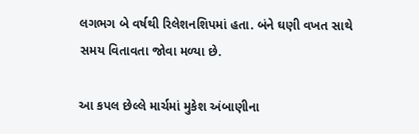લગભગ બે વર્ષથી રિલેશનશિપમાં હતા. બંને ઘણી વખત સાથે સમય વિતાવતા જોવા મળ્યા છે.

આ કપલ છેલ્લે માર્ચમાં મુકેશ અંબાણીના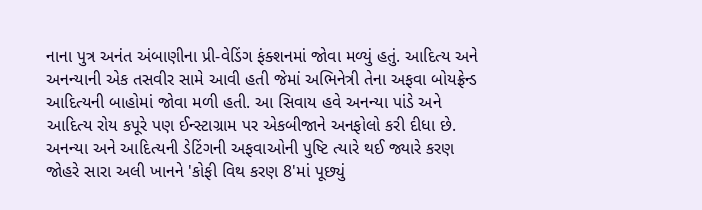નાના પુત્ર અનંત અંબાણીના પ્રી-વેડિંગ ફંક્શનમાં જોવા મળ્યું હતું. આદિત્ય અને અનન્યાની એક તસવીર સામે આવી હતી જેમાં અભિનેત્રી તેના અફવા બોયફ્રેન્ડ આદિત્યની બાહોમાં જોવા મળી હતી. આ સિવાય હવે અનન્યા પાંડે અને આદિત્ય રોય કપૂરે પણ ઈન્સ્ટાગ્રામ પર એકબીજાને અનફોલો કરી દીધા છે. અનન્યા અને આદિત્યની ડેટિંગની અફવાઓની પુષ્ટિ ત્યારે થઈ જ્યારે કરણ જોહરે સારા અલી ખાનને 'કોફી વિથ કરણ 8'માં પૂછ્યું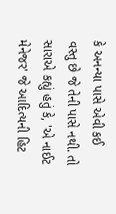કે અનન્યા પાસે એવી કઈ વસ્તુ છે જે તેની પાસે નથી. તો સારાએ કહ્યું હતું કે, 'એ નાઈટ મેનેજર' જે આદિત્યની હિટ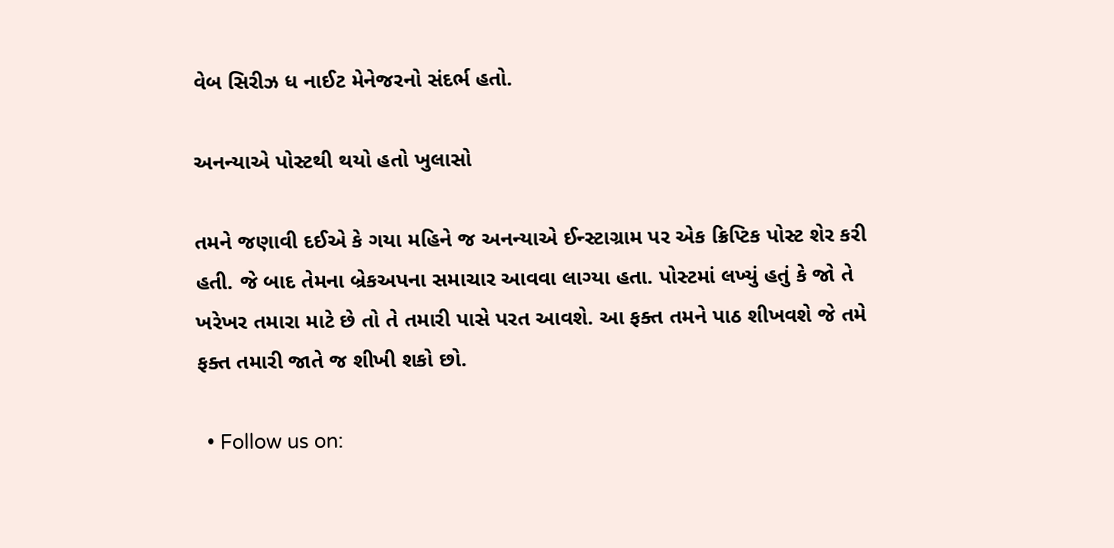વેબ સિરીઝ ધ નાઈટ મેનેજરનો સંદર્ભ હતો.

અનન્યાએ પોસ્ટથી થયો હતો ખુલાસો

તમને જણાવી દઈએ કે ગયા મહિને જ અનન્યાએ ઈન્સ્ટાગ્રામ પર એક ક્રિપ્ટિક પોસ્ટ શેર કરી હતી. જે બાદ તેમના બ્રેકઅપના સમાચાર આવવા લાગ્યા હતા. પોસ્ટમાં લખ્યું હતું કે જો તે ખરેખર તમારા માટે છે તો તે તમારી પાસે પરત આવશે. આ ફક્ત તમને પાઠ શીખવશે જે તમે ફક્ત તમારી જાતે જ શીખી શકો છો.

  • Follow us on: